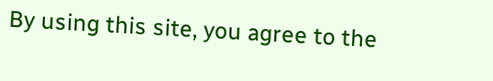By using this site, you agree to the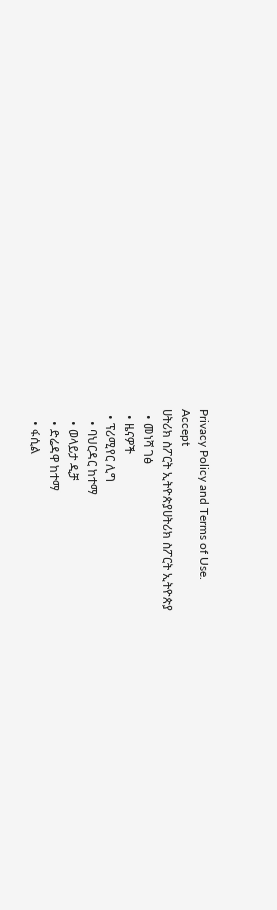Privacy Policy and Terms of Use.
Accept
ሀትሪክ ስፖርት ኢትዮጵያሀትሪክ ስፖርት ኢትዮጵያ
  • መነሻ ገፅ
  • ዜናዎች
  • ፕሪሚየር ሊግ
    • ባህርዳር ከተማ
    • ወላይታ ዲቻ
    • ድሬዳዋ ከተማ
    • ፋሲል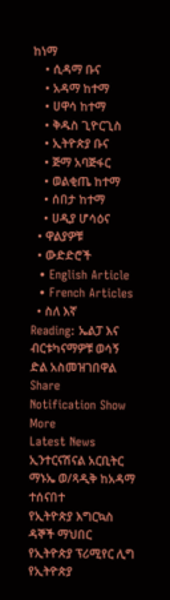ከነማ
    • ሲዳማ ቡና
    • አዳማ ከተማ
    • ሀዋሳ ከተማ
    • ቅዱስ ጊዮርጊስ
    • ኢትዮጵያ ቡና
    • ጅማ አባጅፋር
    • ወልቂጤ ከተማ
    • ሰበታ ከተማ
    • ሀዲያ ሆሳዕና
  • ዋልያዎቹ
  • ውድድሮች
  • English Article
  • French Articles
  • ስለ እኛ
Reading: ኤልፓ እና ብርቱካናማዎቹ ወሳኝ ድል አስመዝገበዋል
Share
Notification Show More
Latest News
ኢንተርናሽናል አርቢትር ማኑኤ ወ/ጻዲቅ ከአዳማ ተሰናበተ
የኢትዮጵያ እግርኳስ ዳኞች ማህበር የኢትዮጵያ ፕሪሚየር ሊግ የኢትዮጵያ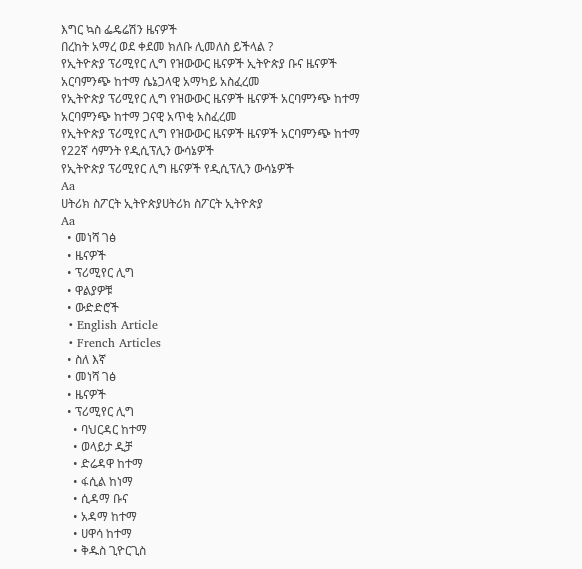እግር ኳስ ፌዴሬሽን ዜናዎች
በረከት አማረ ወደ ቀደመ ክለቡ ሊመለስ ይችላል ?
የኢትዮጵያ ፕሪሚየር ሊግ የዝውውር ዜናዎች ኢትዮጵያ ቡና ዜናዎች
አርባምንጭ ከተማ ሴኔጋላዊ አማካይ አስፈረመ
የኢትዮጵያ ፕሪሚየር ሊግ የዝውውር ዜናዎች ዜናዎች አርባምንጭ ከተማ
አርባምንጭ ከተማ ጋናዊ አጥቂ አስፈረመ
የኢትዮጵያ ፕሪሚየር ሊግ የዝውውር ዜናዎች ዜናዎች አርባምንጭ ከተማ
የ22ኛ ሳምንት የዲሲፕሊን ውሳኔዎች
የኢትዮጵያ ፕሪሚየር ሊግ ዜናዎች የዲሲፕሊን ውሳኔዎች
Aa
ሀትሪክ ስፖርት ኢትዮጵያሀትሪክ ስፖርት ኢትዮጵያ
Aa
  • መነሻ ገፅ
  • ዜናዎች
  • ፕሪሚየር ሊግ
  • ዋልያዎቹ
  • ውድድሮች
  • English Article
  • French Articles
  • ስለ እኛ
  • መነሻ ገፅ
  • ዜናዎች
  • ፕሪሚየር ሊግ
    • ባህርዳር ከተማ
    • ወላይታ ዲቻ
    • ድሬዳዋ ከተማ
    • ፋሲል ከነማ
    • ሲዳማ ቡና
    • አዳማ ከተማ
    • ሀዋሳ ከተማ
    • ቅዱስ ጊዮርጊስ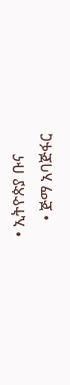• ኢትዮጵያ ቡና
    • ጅማ አባጅፋር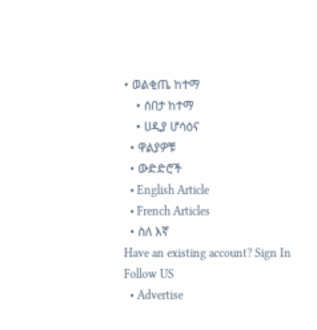• ወልቂጤ ከተማ
    • ሰበታ ከተማ
    • ሀዲያ ሆሳዕና
  • ዋልያዎቹ
  • ውድድሮች
  • English Article
  • French Articles
  • ስለ እኛ
Have an existing account? Sign In
Follow US
  • Advertise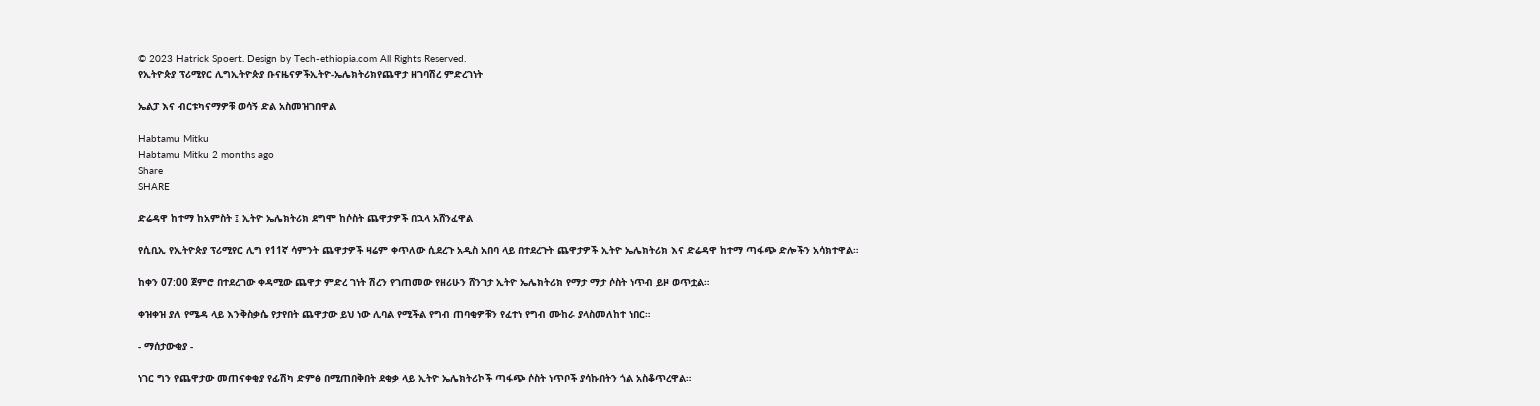© 2023 Hatrick Spoert. Design by Tech-ethiopia.com All Rights Reserved.
የኢትዮጵያ ፕሪሚየር ሊግኢትዮጵያ ቡናዜናዎችኢትዮ-ኤሌክትሪክየጨዋታ ዘገባሽረ ምድረገነት

ኤልፓ እና ብርቱካናማዎቹ ወሳኝ ድል አስመዝገበዋል

Habtamu Mitku
Habtamu Mitku 2 months ago
Share
SHARE

ድሬዳዋ ከተማ ከአምስት ፤ ኢትዮ ኤሌክትሪክ ደግሞ ከሶስት ጨዋታዎች በኋላ አሸንፈዋል

የሲቢኢ የኢትዮጵያ ፕሪሚየር ሊግ የ11ኛ ሳምንት ጨዋታዎች ዛሬም ቀጥለው ሲደረጉ አዲስ አበባ ላይ በተደረጉት ጨዋታዎች ኢትዮ ኤሌክትሪክ እና ድሬዳዋ ከተማ ጣፋጭ ድሎችን አሳክተዋል።

ከቀን 07:00 ጀምሮ በተደረገው ቀዳሚው ጨዋታ ምድረ ገነት ሽረን የገጠመው የዘሪሁን ሸንገታ ኢትዮ ኤሌክትሪክ የማታ ማታ ሶስት ነጥብ ይዞ ወጥቷል።

ቀዝቀዝ ያለ የሜዳ ላይ እንቅስቃሴ የታየበት ጨዋታው ይህ ነው ሊባል የሚችል የግብ ጠባቂዎቹን የፈተነ የግብ ሙከራ ያላስመለከተ ነበር።

- ማሰታውቂያ -

ነገር ግን የጨዋታው መጠናቀቂያ የፊሽካ ድምፅ በሚጠበቅበት ደቂቃ ላይ ኢትዮ ኤሌክትሪኮች ጣፋጭ ሶስት ነጥቦች ያሳኩበትን ጎል አስቆጥረዋል።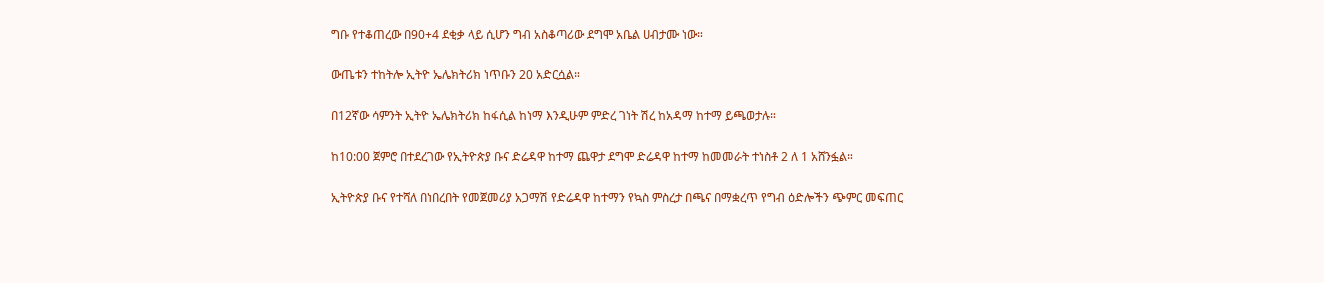ግቡ የተቆጠረው በ90+4 ደቂቃ ላይ ሲሆን ግብ አስቆጣሪው ደግሞ አቤል ሀብታሙ ነው።

ውጤቱን ተከትሎ ኢትዮ ኤሌክትሪክ ነጥቡን 20 አድርሷል።

በ12ኛው ሳምንት ኢትዮ ኤሌክትሪክ ከፋሲል ከነማ እንዲሁም ምድረ ገነት ሽረ ከአዳማ ከተማ ይጫወታሉ።

ከ10:00 ጀምሮ በተደረገው የኢትዮጵያ ቡና ድሬዳዋ ከተማ ጨዋታ ደግሞ ድሬዳዋ ከተማ ከመመራት ተነስቶ 2 ለ 1 አሸንፏል።

ኢትዮጵያ ቡና የተሻለ በነበረበት የመጀመሪያ አጋማሽ የድሬዳዋ ከተማን የኳስ ምስረታ በጫና በማቋረጥ የግብ ዕድሎችን ጭምር መፍጠር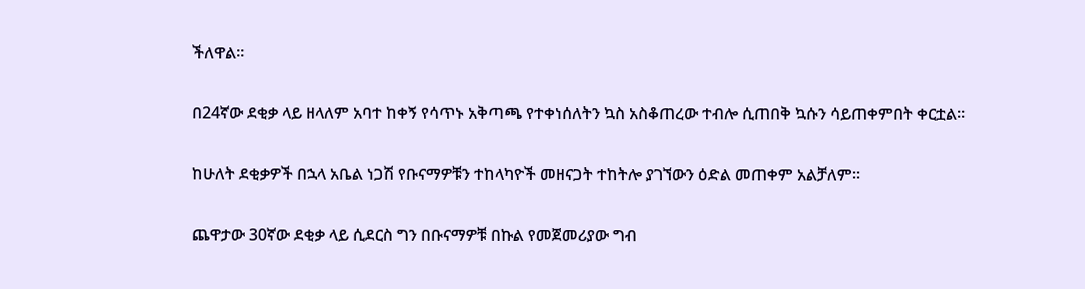ችለዋል።

በ24ኛው ደቂቃ ላይ ዘላለም አባተ ከቀኝ የሳጥኑ አቅጣጫ የተቀነሰለትን ኳስ አስቆጠረው ተብሎ ሲጠበቅ ኳሱን ሳይጠቀምበት ቀርቷል።

ከሁለት ደቂቃዎች በኋላ አቤል ነጋሽ የቡናማዎቹን ተከላካዮች መዘናጋት ተከትሎ ያገኘውን ዕድል መጠቀም አልቻለም።

ጨዋታው 30ኛው ደቂቃ ላይ ሲደርስ ግን በቡናማዎቹ በኩል የመጀመሪያው ግብ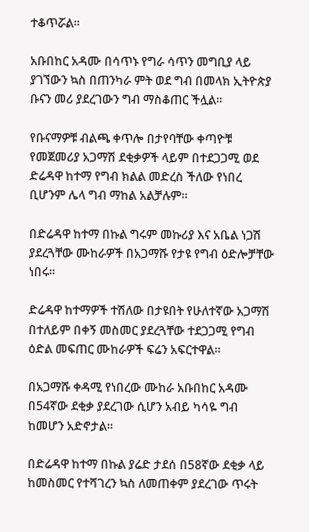ተቆጥሯል።

አቡበከር አዳሙ በሳጥኑ የግራ ሳጥን መግቢያ ላይ ያገኘውን ኳስ በጠንካራ ምት ወደ ግብ በመላክ ኢትዮጵያ ቡናን መሪ ያደረገውን ግብ ማስቆጠር ችሏል።

የቡናማዎቹ ብልጫ ቀጥሎ በታየባቸው ቀጣዮቹ የመጀመሪያ አጋማሽ ደቂቃዎች ላይም በተደጋጋሚ ወደ ድሬዳዋ ከተማ የግብ ክልል መድረስ ችለው የነበረ ቢሆንም ሌላ ግብ ማከል አልቻሉም።

በድሬዳዋ ከተማ በኩል ግሩም መኩሪያ እና አቤል ነጋሽ ያደረጓቸው ሙከራዎች በአጋማሹ የታዩ የግብ ዕድሎቻቸው ነበሩ።

ድሬዳዋ ከተማዎች ተሽለው በታዩበት የሁለተኛው አጋማሽ በተለይም በቀኝ መስመር ያደረጓቸው ተደጋጋሚ የግብ ዕድል መፍጠር ሙከራዎች ፍሬን አፍርተዋል።

በአጋማሹ ቀዳሚ የነበረው ሙከራ አቡበከር አዳሙ በ54ኛው ደቂቃ ያደረገው ሲሆን አብይ ካሳዬ ግብ ከመሆን አድኖታል።

በድሬዳዋ ከተማ በኩል ያሬድ ታደሰ በ58ኛው ደቂቃ ላይ ከመስመር የተሻገረን ኳስ ለመጠቀም ያደረገው ጥሩት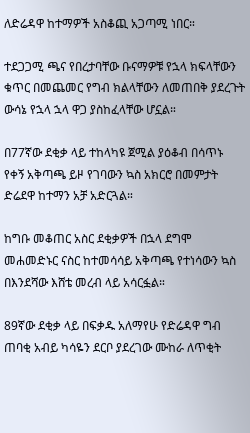ለድሬዳዋ ከተማዎች አስቆጪ አጋጣሚ ነበር።

ተደጋጋሚ ጫና የበረታባቸው ቡናማዎቹ የኋላ ክፍላቸውን ቁጥር በመጨመር የግብ ክልላቸውን ለመጠበቅ ያደረጉት ውሳኔ የኋላ ኋላ ዋጋ ያስከፈላቸው ሆኗል።

በ77ኛው ደቂቃ ላይ ተከላካዩ ጀሚል ያዕቆብ በሳጥኑ የቀኝ አቅጣጫ ይዞ የገባውን ኳስ አክርሮ በመምታት ድሬደዋ ከተማን አቻ አድርጓል።

ከግቡ መቆጠር አስር ደቂቃዎች በኋላ ደግሞ መሐመድኑር ናስር ከተመሳሳይ አቅጣጫ የተነሳውን ኳስ በእንደሻው እሸቴ መረብ ላይ አሳርፏል።

89ኛው ደቂቃ ላይ በፍቃዱ አለማየሁ የድሬዳዋ ግብ ጠባቂ አብይ ካሳዬን ደርቦ ያደረገው ሙከራ ለጥቂት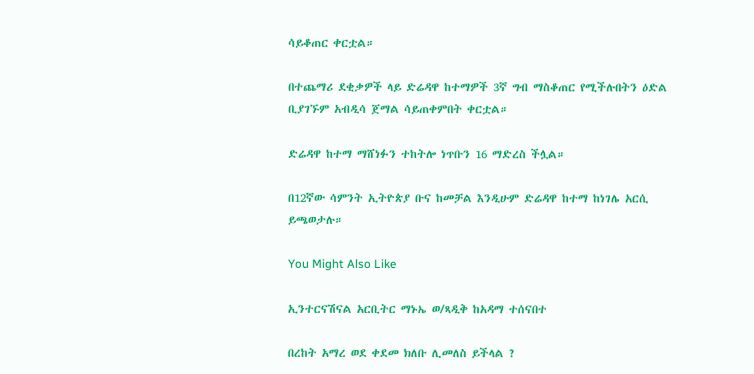ሳይቆጠር ቀርቷል።

በተጨማሪ ደቂቃዎች ላይ ድሬዳዋ ከተማዎች 3ኛ ግብ ማስቆጠር የሚችሉበትን ዕድል ቢያገኙም አብዲሳ ጀማል ሳይጠቀምበት ቀርቷል።

ድሬዳዋ ከተማ ማሸነፉን ተከትሎ ነጥቡን 16 ማድረስ ችሏል።

በ12ኛው ሳምንት ኢትዮጵያ ቡና ከመቻል እንዲሁም ድሬዳዋ ከተማ ከነገሌ አርሲ ይጫወታሉ።

You Might Also Like

ኢንተርናሽናል አርቢትር ማኑኤ ወ/ጻዲቅ ከአዳማ ተሰናበተ

በረከት አማረ ወደ ቀደመ ክለቡ ሊመለስ ይችላል ?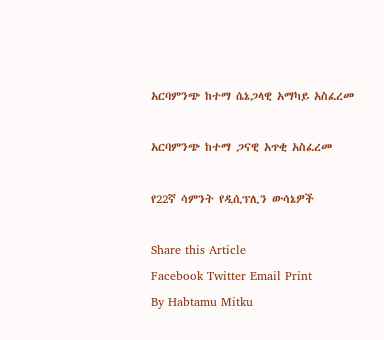አርባምንጭ ከተማ ሴኔጋላዊ አማካይ አስፈረመ

አርባምንጭ ከተማ ጋናዊ አጥቂ አስፈረመ

የ22ኛ ሳምንት የዲሲፕሊን ውሳኔዎች

Share this Article
Facebook Twitter Email Print
By Habtamu Mitku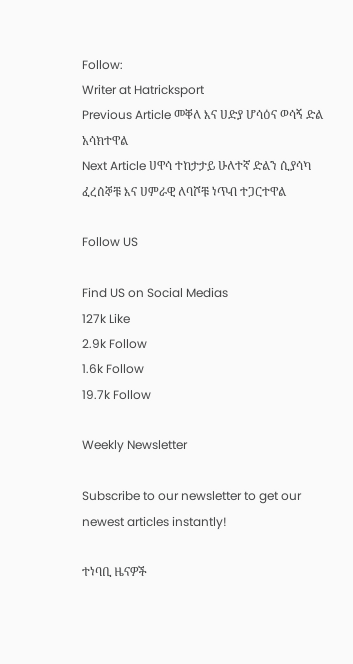Follow:
Writer at Hatricksport
Previous Article መቐለ እና ሀድያ ሆሳዕና ወሳኝ ድል አሳክተዋል
Next Article ሀዋሳ ተከታታይ ሁለተኛ ድልን ሲያሳካ ፈረሰኞቹ እና ሀምራዊ ለባሾቹ ነጥብ ተጋርተዋል

Follow US

Find US on Social Medias
127k Like
2.9k Follow
1.6k Follow
19.7k Follow

Weekly Newsletter

Subscribe to our newsletter to get our newest articles instantly!

ተነባቢ ዜናዎች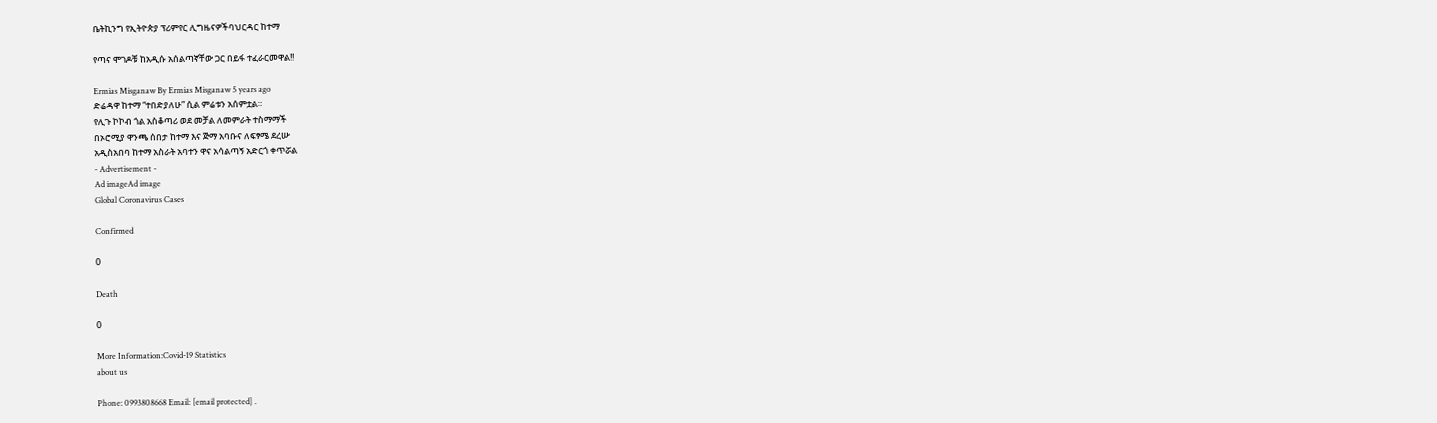ቤትኪንግ የኢትዮጵያ ፕሪምየር ሊግዜናዎችባህርዳር ከተማ

የጣና ሞገዶቹ ከአዲሱ አሰልጣኛቸው ጋር በይፋ ተፈራርመዋል!!

Ermias Misganaw By Ermias Misganaw 5 years ago
ድሬዳዋ ከተማ “ተበድያለሁ” ሲል ምሬቱን አሰምቷል።
የሊጉ ኮኮብ ጎል አስቆጣሪ ወደ መቻል ለመምራት ተስማማች
በኦሮሚያ ዋንጫ ሰበታ ከተማ እና ጅማ አባቡና ለፍፃሜ ደረሡ
አዲስአበባ ከተማ አስራት አባተን ዋና አሳልጣኝ አድርጎ ቀጥሯል
- Advertisement -
Ad imageAd image
Global Coronavirus Cases

Confirmed

0

Death

0

More Information:Covid-19 Statistics
about us

Phone: 0993808668 Email: [email protected] .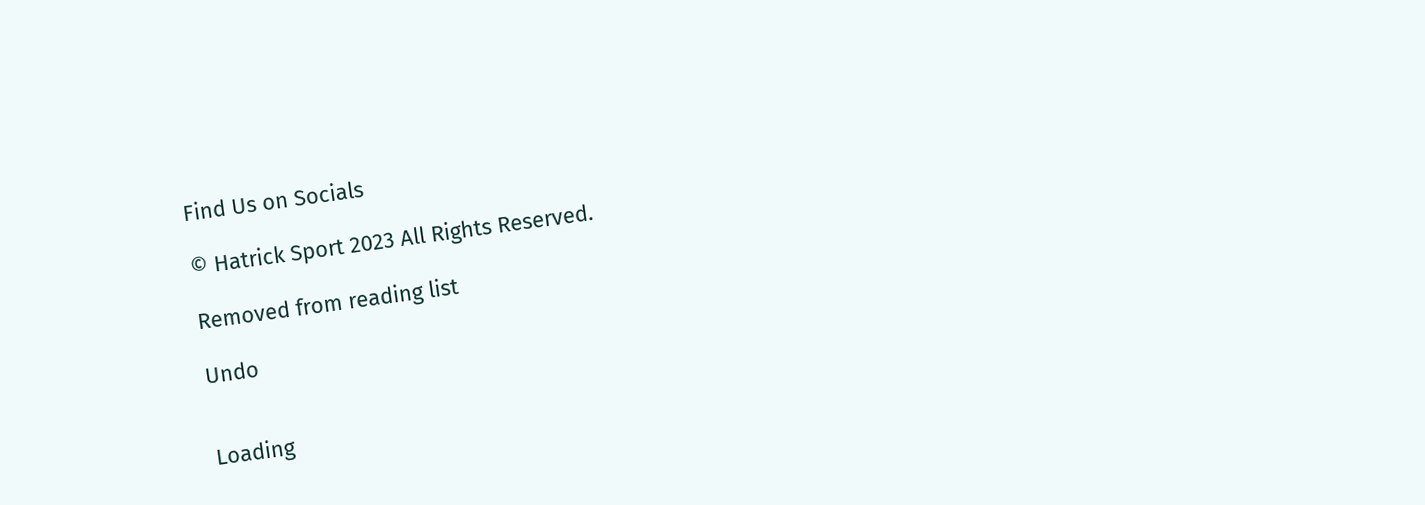Find Us on Socials

© Hatrick Sport 2023 All Rights Reserved.

Removed from reading list

Undo


Loading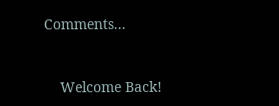Comments...


    Welcome Back!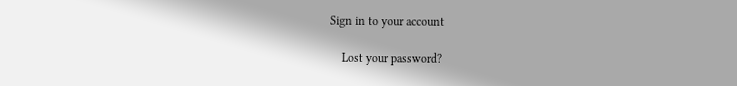Sign in to your account

    Lost your password?